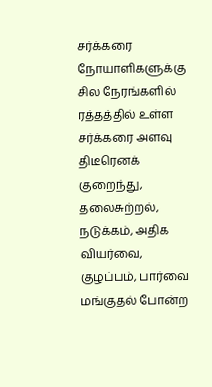சர்க்கரை நோயாளிகளுக்கு சில நேரங்களில் ரத்தத்தில் உள்ள சர்க்கரை அளவு திடீரெனக் குறைந்து, தலைசுற்றல், நடுக்கம், அதிக வியர்வை, குழப்பம், பார்வை மங்குதல் போன்ற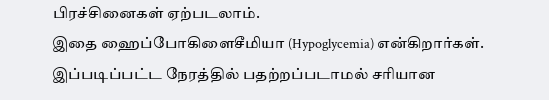பிரச்சினைகள் ஏற்படலாம்.
இதை ஹைப்போகிளைசீமியா (Hypoglycemia) என்கிறார்கள். இப்படிப்பட்ட நேரத்தில் பதற்றப்படாமல் சரியான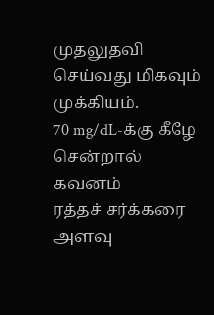முதலுதவி செய்வது மிகவும் முக்கியம்.
70 mg/dL-க்கு கீழே சென்றால் கவனம்
ரத்தச் சர்க்கரை அளவு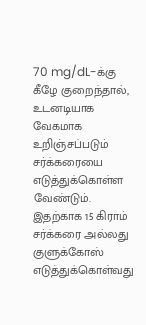70 mg/dL-க்கு கீழே குறைந்தால், உடனடியாக வேகமாக உறிஞ்சப்படும் சர்க்கரையை எடுத்துக்கொள்ள வேண்டும். இதற்காக 15 கிராம் சர்க்கரை அல்லது குளுக்கோஸ் எடுத்துக்கொள்வது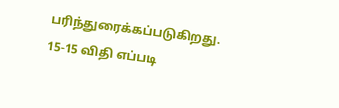பரிந்துரைக்கப்படுகிறது.
15-15 விதி எப்படி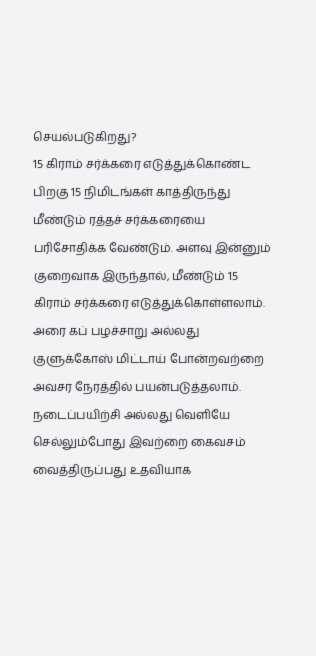செயல்படுகிறது?
15 கிராம் சர்க்கரை எடுத்துக்கொண்ட பிறகு 15 நிமிடங்கள் காத்திருந்து மீண்டும் ரத்தச் சர்க்கரையை பரிசோதிக்க வேண்டும். அளவு இன்னும் குறைவாக இருந்தால், மீண்டும் 15 கிராம் சர்க்கரை எடுத்துக்கொள்ளலாம்.
அரை கப் பழச்சாறு அல்லது குளுக்கோஸ் மிட்டாய் போன்றவற்றை அவசர நேரத்தில் பயன்படுத்தலாம். நடைப்பயிற்சி அல்லது வெளியே செல்லும்போது இவற்றை கைவசம் வைத்திருப்பது உதவியாக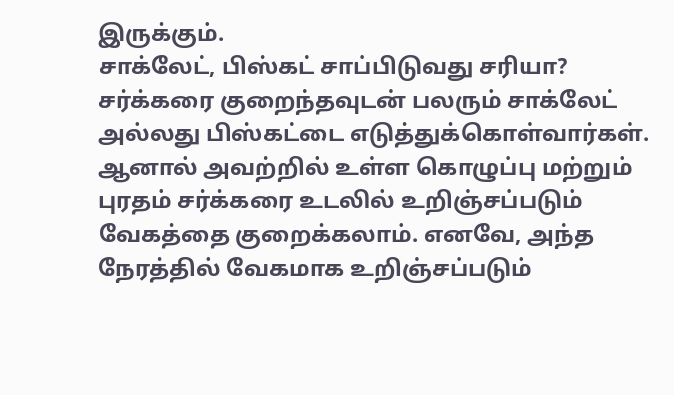இருக்கும்.
சாக்லேட், பிஸ்கட் சாப்பிடுவது சரியா?
சர்க்கரை குறைந்தவுடன் பலரும் சாக்லேட் அல்லது பிஸ்கட்டை எடுத்துக்கொள்வார்கள். ஆனால் அவற்றில் உள்ள கொழுப்பு மற்றும் புரதம் சர்க்கரை உடலில் உறிஞ்சப்படும் வேகத்தை குறைக்கலாம். எனவே, அந்த நேரத்தில் வேகமாக உறிஞ்சப்படும்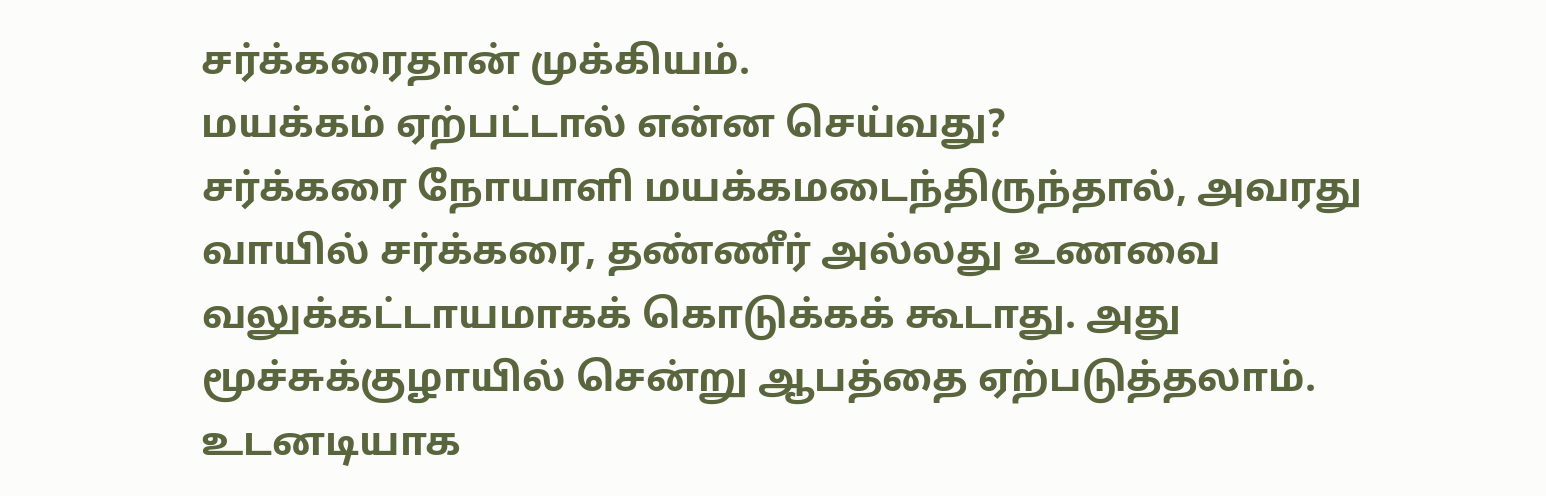சர்க்கரைதான் முக்கியம்.
மயக்கம் ஏற்பட்டால் என்ன செய்வது?
சர்க்கரை நோயாளி மயக்கமடைந்திருந்தால், அவரது வாயில் சர்க்கரை, தண்ணீர் அல்லது உணவை வலுக்கட்டாயமாகக் கொடுக்கக் கூடாது. அது மூச்சுக்குழாயில் சென்று ஆபத்தை ஏற்படுத்தலாம். உடனடியாக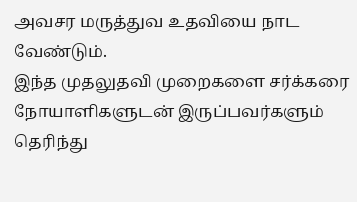அவசர மருத்துவ உதவியை நாட வேண்டும்.
இந்த முதலுதவி முறைகளை சர்க்கரை நோயாளிகளுடன் இருப்பவர்களும் தெரிந்து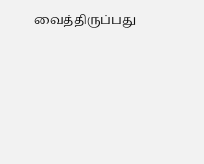வைத்திருப்பது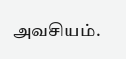அவசியம்.